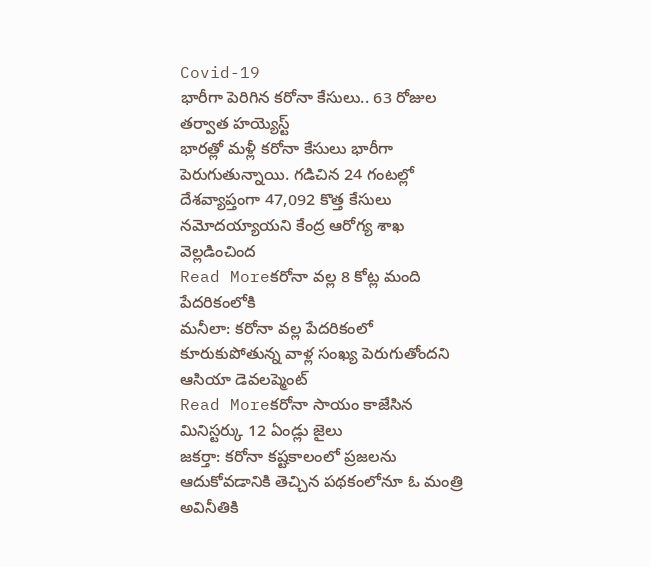Covid-19
భారీగా పెరిగిన కరోనా కేసులు.. 63 రోజుల తర్వాత హయ్యెస్ట్
భారత్లో మళ్లీ కరోనా కేసులు భారీగా పెరుగుతున్నాయి. గడిచిన 24 గంటల్లో దేశవ్యాప్తంగా 47,092 కొత్త కేసులు నమోదయ్యాయని కేంద్ర ఆరోగ్య శాఖ వెల్లడించింద
Read Moreకరోనా వల్ల 8 కోట్ల మంది పేదరికంలోకి
మనీలా: కరోనా వల్ల పేదరికంలో కూరుకుపోతున్న వాళ్ల సంఖ్య పెరుగుతోందని ఆసియా డెవలప్మెంట్
Read Moreకరోనా సాయం కాజేసిన మినిస్టర్కు 12 ఏండ్లు జైలు
జకర్తా: కరోనా కష్టకాలంలో ప్రజలను ఆదుకోవడానికి తెచ్చిన పథకంలోనూ ఓ మంత్రి అవినీతికి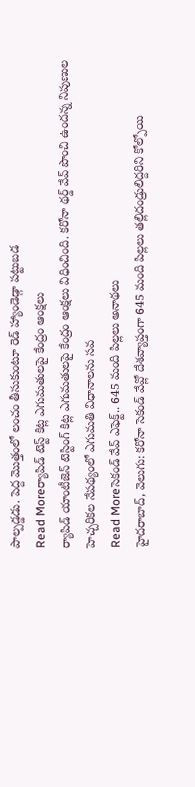పాల్పడ్డడు. పెద్ద మొత్తంలో లంచం తీసుకుంటూ రెడ్ హ్యాండెడ్గా పట్టుబడ
Read Moreర్యాపిడ్ టెస్ట్ కిట్ల ఎగుమతులపై కేంద్రం ఆంక్షలు
ర్యాపిడ్ యాంటీజెన్ టెస్టింగ్ కిట్ల ఎగుమతులపై కేంద్రం ఆంక్షలు విధించింది. కరోనా థర్డ్ వేవ్ పొంచి ఉందన్న నిపుణుల హెచ్చరికల నేపథ్యంలో ఎగుమతి విధానాలను సవ
Read Moreసెకండ్ వేవ్ ఎఫెక్ట్.. 645 మంది పిల్లలు అనాథలు
హైదరాబాద్, వెలుగు: కరోనా సెకండ్ వేవ్లో దేశవ్యాప్తంగా 645 మంది పిల్లలు తల్లిదండ్రులిద్దరిని కోల్పోయి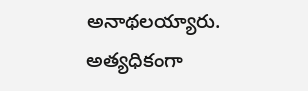అనాథలయ్యారు. అత్యధికంగా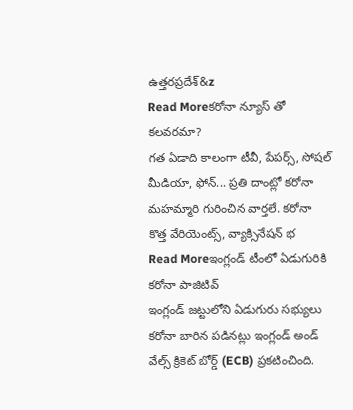ఉత్తరప్రదేశ్&z
Read Moreకరోనా న్యూస్ తో కలవరమా?
గత ఏడాది కాలంగా టీవీ, పేపర్స్, సోషల్ మీడియా, ఫోన్... ప్రతి దాంట్లో కరోనా మహమ్మారి గురించిన వార్తలే. కరోనా కొత్త వేరియెంట్స్, వ్యాక్సినేషన్ భ
Read Moreఇంగ్లండ్ టీంలో ఏడుగురికి కరోనా పాజిటివ్
ఇంగ్లండ్ జట్టులోని ఏడుగురు సభ్యులు కరోనా బారిన పడినట్లు ఇంగ్లండ్ అండ్ వేల్స్ క్రికెట్ బోర్డ్ (ECB) ప్రకటించింది.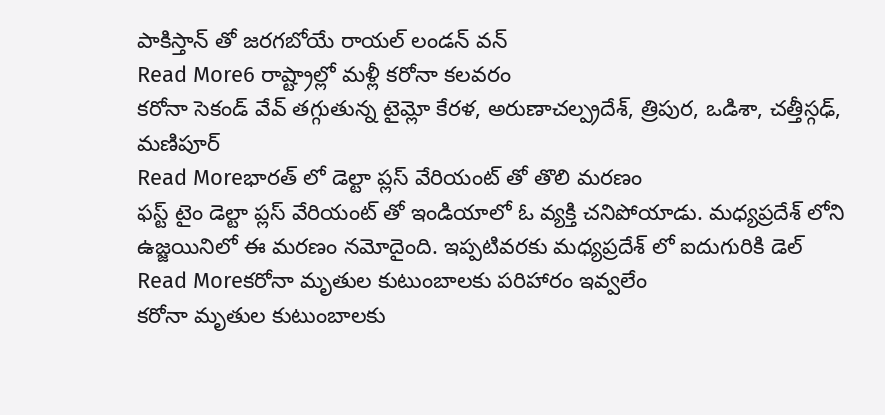పాకిస్తాన్ తో జరగబోయే రాయల్ లండన్ వన్
Read More6 రాష్ట్రాల్లో మళ్లీ కరోనా కలవరం
కరోనా సెకండ్ వేవ్ తగ్గుతున్న టైమ్లో కేరళ, అరుణాచల్ప్రదేశ్, త్రిపుర, ఒడిశా, చత్తీస్గఢ్, మణిపూర్
Read Moreభారత్ లో డెల్టా ప్లస్ వేరియంట్ తో తొలి మరణం
ఫస్ట్ టైం డెల్టా ప్లస్ వేరియంట్ తో ఇండియాలో ఓ వ్యక్తి చనిపోయాడు. మధ్యప్రదేశ్ లోని ఉజ్జయినిలో ఈ మరణం నమోదైంది. ఇప్పటివరకు మధ్యప్రదేశ్ లో ఐదుగురికి డెల్
Read Moreకరోనా మృతుల కుటుంబాలకు పరిహారం ఇవ్వలేం
కరోనా మృతుల కుటుంబాలకు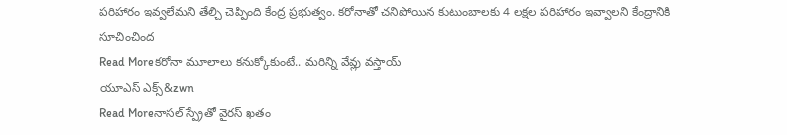పరిహారం ఇవ్వలేమని తేల్చి చెప్పింది కేంద్ర ప్రభుత్వం. కరోనాతో చనిపోయిన కుటుంబాలకు 4 లక్షల పరిహారం ఇవ్వాలని కేంద్రానికి సూచించింద
Read Moreకరోనా మూలాలు కనుక్కోకుంటే.. మరిన్ని వేవ్లు వస్తాయ్
యూఎస్ ఎక్స్&zwn
Read Moreనాసల్ స్ప్రేతో వైరస్ ఖతం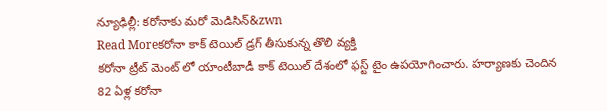న్యూఢిల్లీ: కరోనాకు మరో మెడిసిన్&zwn
Read Moreకరోనా కాక్ టెయిల్ డ్రగ్ తీసుకున్న తొలి వ్యక్తి
కరోనా ట్రీట్ మెంట్ లో యాంటీబాడీ కాక్ టెయిల్ దేశంలో ఫస్ట్ టైం ఉపయోగించారు. హర్యాణకు చెందిన 82 ఏళ్ల కరోనా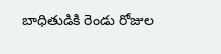బాధితుడికి రెండు రోజుల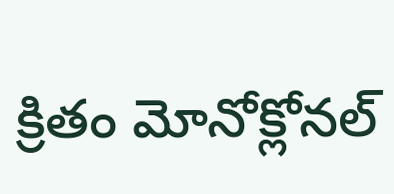క్రితం మోనోక్లోనల్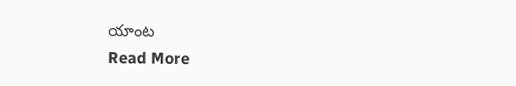యాంట
Read More